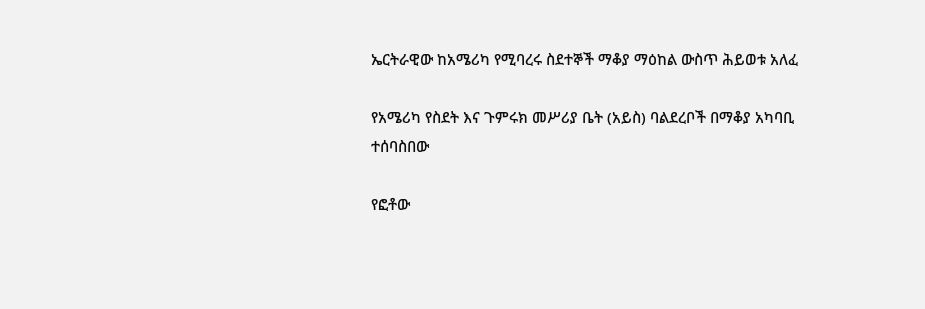ኤርትራዊው ከአሜሪካ የሚባረሩ ስደተኞች ማቆያ ማዕከል ውስጥ ሕይወቱ አለፈ

የአሜሪካ የስደት እና ጉምሩክ መሥሪያ ቤት (አይስ) ባልደረቦች በማቆያ አካባቢ ተሰባስበው

የፎቶው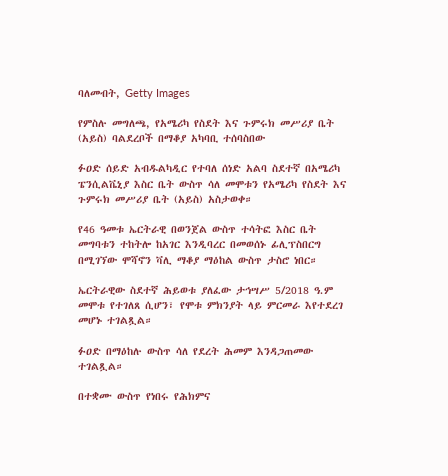ባለመብት, Getty Images

የምስሉ መግለጫ, የአሜሪካ የስደት እና ጉምሩክ መሥሪያ ቤት (አይስ) ባልደረቦች በማቆያ አካባቢ ተሰባስበው

ፉዐድ ሰይድ አብዱልካዲር የተባለ ሰነድ አልባ ስደተኛ በአሜሪካ ፔንሲልቬኒያ እስር ቤት ውስጥ ሳለ መሞቱን የአሜሪካ የስደት እና ጉምሩክ መሥሪያ ቤት (አይስ) አስታወቀ።

የ46 ዓመቱ ኤርትራዊ በወንጀል ውስጥ ተሳትፎ እስር ቤት መግባቱን ተከትሎ ከአገር እንዲባረር በመወሰኑ ፊሊፕስበርግ በሚገኘው ሞሻኖን ቫሊ ማቆያ ማዕከል ውስጥ ታስሮ ነበር።

ኤርትራዊው ስደተኛ ሕይወቱ ያለፈው ታኅሣሥ 5/2018 ዓ.ም መሞቱ የተገለጸ ሲሆን፣ የሞቱ ምክንያት ላይ ምርመራ እየተደረገ መሆኑ ተገልጿል።

ፉዐድ በማዕከሉ ውስጥ ሳለ የደረት ሕመም እንዳጋጠመው ተገልጿል።

በተቋሙ ውስጥ የነበሩ የሕክምና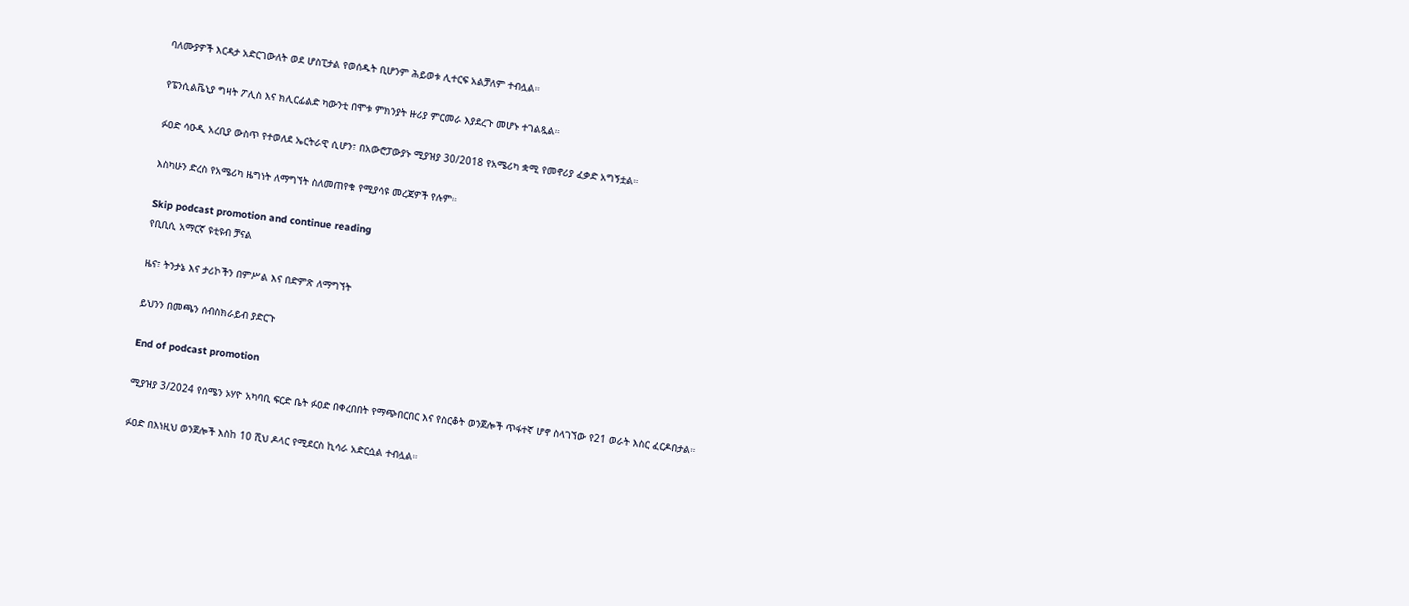ባለሙያዎች እርዳታ አድርገውለት ወደ ሆስፒታል የወሰዱት ቢሆንም ሕይወቱ ሊተርፍ አልቻለም ተብሏል።

የፔንሲልቬኒያ ግዛት ፖሊስ እና ክሊርፊልድ ካውንቲ በሞቱ ምክንያት ዙሪያ ምርመራ እያደረጉ መሆኑ ተገልጿል።

ፉዐድ ሳዑዲ አረቢያ ውስጥ የተወለደ ኤርትራዊ ሲሆን፣ በአውሮፓውያኑ ሚያዝያ 30/2018 የአሜሪካ ቋሚ የመኖሪያ ፈቃድ አግኝቷል።

እስካሁን ድረስ የአሜሪካ ዜግነት ለማግኘት ስለመጠየቁ የሚያሳዩ መረጃዎች የሉም።

Skip podcast promotion and continue reading
የቢቢሲ አማርኛ ዩቲዩብ ቻናል

ዜና፣ ትንታኔ እና ታሪኮችን በምሥል እና በድምጽ ለማግኘት

ይህንን በመጫን ሰብስክራይብ ያድርጉ

End of podcast promotion

ሚያዝያ 3/2024 የሰሜን ኦሃዮ አካባቢ ፍርድ ቤት ፉዐድ በቀረበበት የማጭበርበር እና የስርቆት ወንጀሎች ጥፋተኛ ሆኖ ስላገኘው የ21 ወራት እስር ፈርዶበታል።

ፉዐድ በእነዚህ ወንጀሎች እስከ 10 ሺህ ዶላር የሚደርስ ኪሳራ አድርሷል ተብሏል።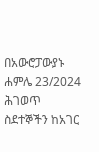በአውሮፓውያኑ ሐምሌ 23/2024 ሕገወጥ ስደተኞችን ከአገር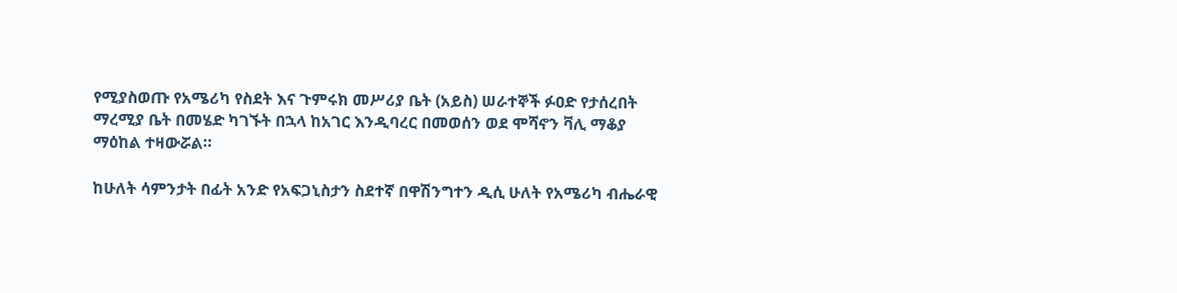የሚያስወጡ የአሜሪካ የስደት እና ጉምሩክ መሥሪያ ቤት (አይስ) ሠራተኞች ፉዐድ የታሰረበት ማረሚያ ቤት በመሄድ ካገኙት በኋላ ከአገር እንዲባረር በመወሰን ወደ ሞሻኖን ቫሊ ማቆያ ማዕከል ተዛውሯል።

ከሁለት ሳምንታት በፊት አንድ የአፍጋኒስታን ስደተኛ በዋሽንግተን ዲሲ ሁለት የአሜሪካ ብሔራዊ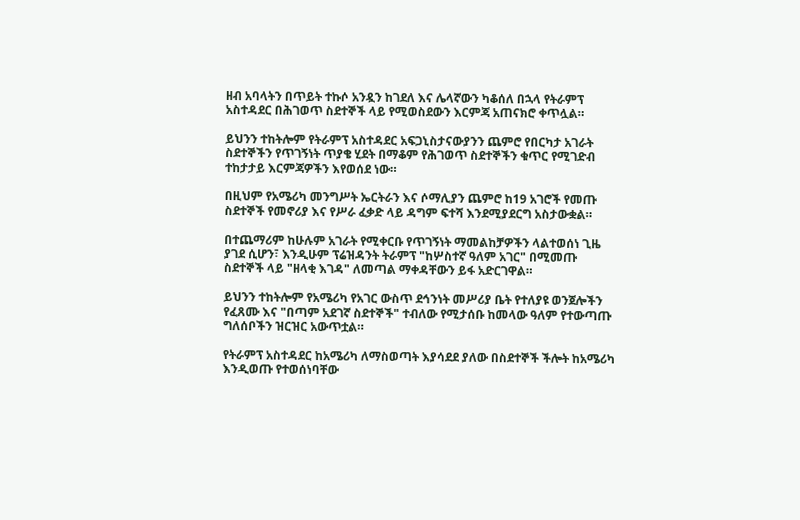ዘብ አባላትን በጥይት ተኩሶ አንዷን ከገደለ እና ሌላኛውን ካቆሰለ በኋላ የትራምፕ አስተዳደር በሕገወጥ ስደተኞች ላይ የሚወስደውን እርምጃ አጠናክሮ ቀጥሏል።

ይህንን ተከትሎም የትራምፕ አስተዳደር አፍጋኒስታናውያንን ጨምሮ የበርካታ አገራት ስደተኞችን የጥገኝነት ጥያቄ ሂደት በማቆም የሕገወጥ ስደተኞችን ቁጥር የሚገድብ ተከታታይ እርምጃዎችን እየወሰደ ነው።

በዚህም የአሜሪካ መንግሥት ኤርትራን እና ሶማሊያን ጨምሮ ከ19 አገሮች የመጡ ስደተኞች የመኖሪያ እና የሥራ ፈቃድ ላይ ዳግም ፍተሻ እንደሚያደርግ አስታውቋል።

በተጨማሪም ከሁሉም አገራት የሚቀርቡ የጥገኝነት ማመልከቻዎችን ላልተወሰነ ጊዜ ያገደ ሲሆን፣ እንዲሁም ፕሬዝዳንት ትራምፕ "ከሦስተኛ ዓለም አገር" በሚመጡ ስደተኞች ላይ "ዘላቂ እገዳ" ለመጣል ማቀዳቸውን ይፋ አድርገዋል።

ይህንን ተከትሎም የአሜሪካ የአገር ውስጥ ደኅንነት መሥሪያ ቤት የተለያዩ ወንጀሎችን የፈጸሙ እና "በጣም አደገኛ ስደተኞች" ተብለው የሚታሰቡ ከመላው ዓለም የተውጣጡ ግለሰቦችን ዝርዝር አውጥቷል።

የትራምፕ አስተዳደር ከአሜሪካ ለማስወጣት እያሳደደ ያለው በስደተኞች ችሎት ከአሜሪካ እንዲወጡ የተወሰነባቸው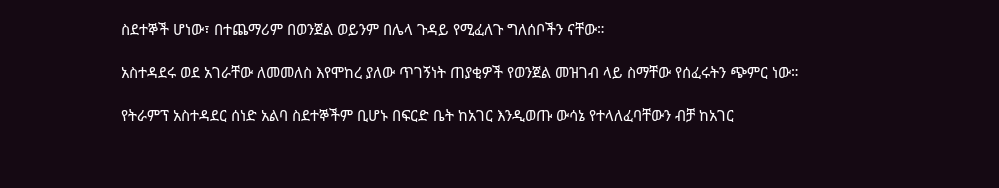ስደተኞች ሆነው፣ በተጨማሪም በወንጀል ወይንም በሌላ ጉዳይ የሚፈለጉ ግለሰቦችን ናቸው።

አስተዳደሩ ወደ አገራቸው ለመመለስ እየሞከረ ያለው ጥገኝነት ጠያቂዎች የወንጀል መዝገብ ላይ ስማቸው የሰፈሩትን ጭምር ነው።

የትራምፕ አስተዳደር ሰነድ አልባ ስደተኞችም ቢሆኑ በፍርድ ቤት ከአገር እንዲወጡ ውሳኔ የተላለፈባቸውን ብቻ ከአገር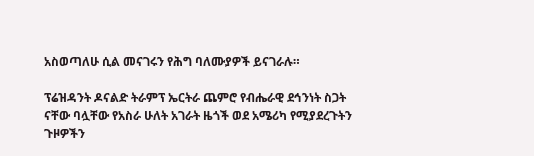አስወጣለሁ ሲል መናገሩን የሕግ ባለሙያዎች ይናገራሉ።

ፕሬዝዳንት ዶናልድ ትራምፕ ኤርትራ ጨምሮ የብሔራዊ ደኅንነት ስጋት ናቸው ባሏቸው የአስራ ሁለት አገራት ዜጎች ወደ አሜሪካ የሚያደረጉትን ጉዞዎችን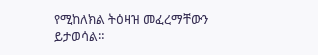የሚከለክል ትዕዛዝ መፈረማቸውን ይታወሳል።